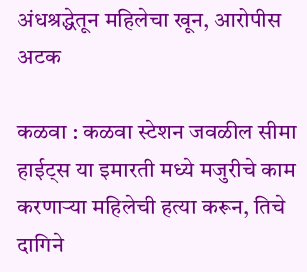अंधश्रद्धेतून महिलेचा खून, आरोपीस अटक

कळवा : कळवा स्टेशन जवळील सीमा हाईट्स या इमारती मध्ये मजुरीचे काम करणाऱ्या महिलेची हत्या करून, तिचे दागिने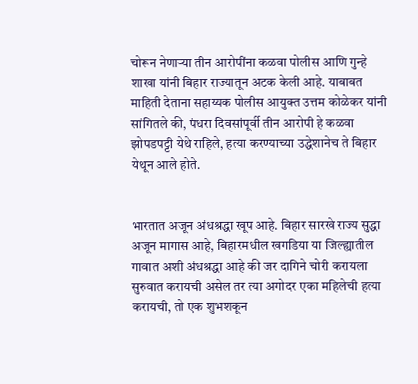चोरून नेणाऱ्या तीन आरोपींना कळवा पोलीस आणि गुन्हे शाखा यांनी बिहार राज्यातून अटक केली आहे. याबाबत माहिती देताना सहाय्यक पोलीस आयुक्त उत्तम कोळेकर यांनी सांगितले की, पंधरा दिवसांपूर्वी तीन आरोपी हे कळवा झोपडपट्टी येथे राहिले, हत्या करण्याच्या उद्धेशानेच ते बिहार येथून आले होते.


भारतात अजून अंधश्रद्धा खूप आहे. बिहार सारखे राज्य सुद्धा अजून मागास आहे, बिहारमधील खगडिया या जिल्ह्यातील गावात अशी अंधश्रद्धा आहे की जर दागिने चोरी करायला सुरुवात करायची असेल तर त्या अगोदर एका महिलेची हत्या करायची, तो एक शुभशकून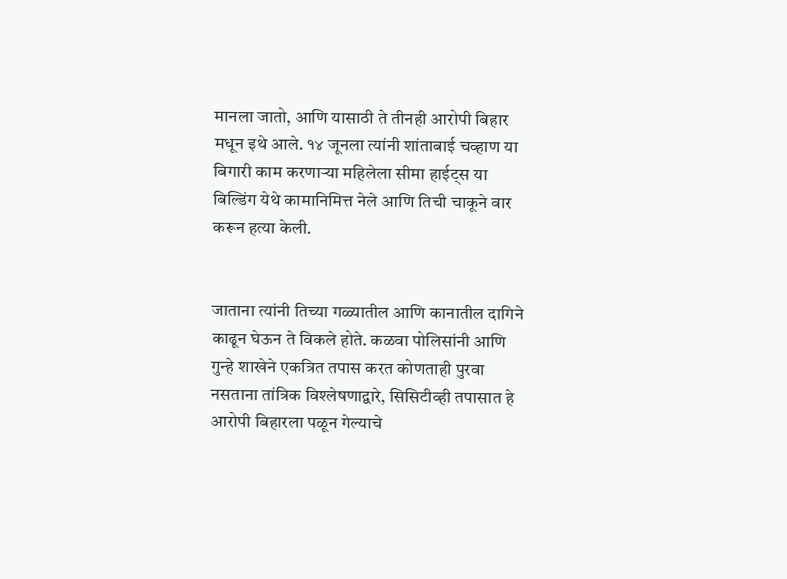मानला जातो, आणि यासाठी ते तीनही आरोपी बिहार मधून इथे आले. १४ जूनला त्यांनी शांताबाई चव्हाण या बिगारी काम करणाऱ्या महिलेला सीमा हाईट्स या बिल्डिंग येथे कामानिमित्त नेले आणि तिची चाकूने वार करून हत्या केली.


जाताना त्यांनी तिच्या गळ्यातील आणि कानातील दागिने काढून घेऊन ते विकले होते. कळवा पोलिसांनी आणि गुन्हे शाखेने एकत्रित तपास करत कोणताही पुरवा नसताना तांत्रिक विश्लेषणाद्वारे, सिसिटीव्ही तपासात हे आरोपी बिहारला पळून गेल्याचे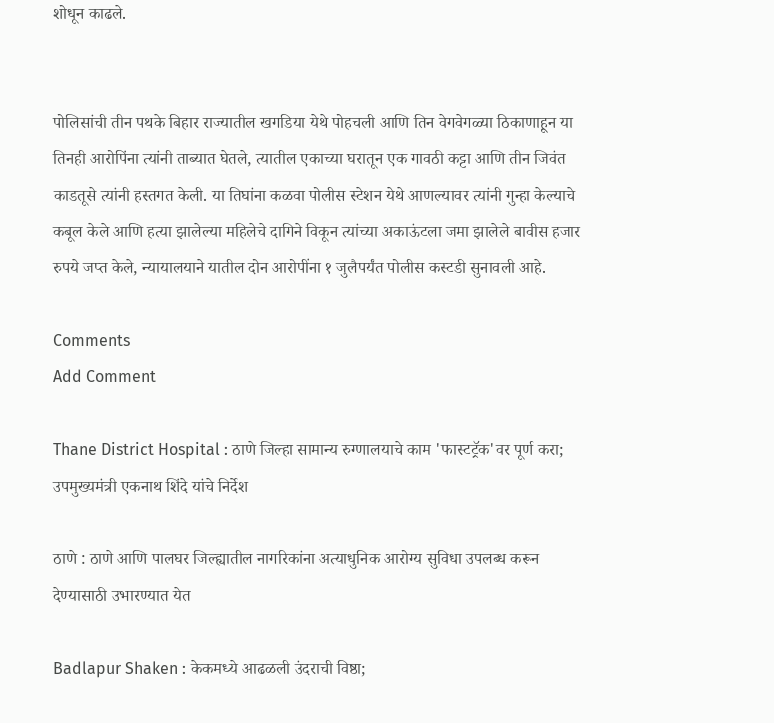शोधून काढले.


पोलिसांची तीन पथके बिहार राज्यातील खगडिया येथे पोहचली आणि तिन वेगवेगळ्या ठिकाणाहून या तिनही आरोपिंना त्यांनी ताब्यात घेतले, त्यातील एकाच्या घरातून एक गावठी कट्टा आणि तीन जिवंत काडतूसे त्यांनी हस्तगत केली. या तिघांना कळवा पोलीस स्टेशन येथे आणल्यावर त्यांनी गुन्हा केल्याचे कबूल केले आणि हत्या झालेल्या महिलेचे दागिने विकून त्यांच्या अकाऊंटला जमा झालेले बावीस हजार रुपये जप्त केले, न्यायालयाने यातील दोन आरोपींना १ जुलैपर्यंत पोलीस कस्टडी सुनावली आहे.

Comments
Add Comment

Thane District Hospital : ठाणे जिल्हा सामान्य रुग्णालयाचे काम 'फास्टट्रॅक'वर पूर्ण करा; उपमुख्यमंत्री एकनाथ शिंदे यांचे निर्देश

ठाणे : ठाणे आणि पालघर जिल्ह्यातील नागरिकांना अत्याधुनिक आरोग्य सुविधा उपलब्ध करून देण्यासाठी उभारण्यात येत

Badlapur Shaken : केकमध्ये आढळली उंदराची विष्ठा;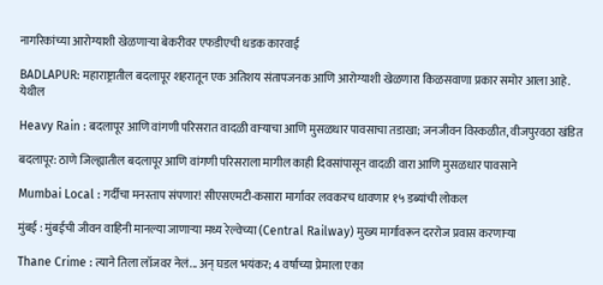नागरिकांच्या आरोग्याशी खेळणाऱ्या बेकरीवर एफडीएची धडक कारवाई

BADLAPUR: महाराष्ट्रातील बदलापूर शहरातून एक अतिशय संतापजनक आणि आरोग्याशी खेळणारा किळसवाणा प्रकार समोर आला आहे. येथील

Heavy Rain : बदलापूर आणि वांगणी परिसरात वादळी वाऱ्याचा आणि मुसळधार पावसाचा तडाखा; जनजीवन विस्कळीत, वीजपुरवठा खंडित

बदलापूर: ठाणे जिल्ह्यातील बदलापूर आणि वांगणी परिसराला मागील काही दिवसांपासून वादळी वारा आणि मुसळधार पावसाने

Mumbai Local : गर्दीचा मनस्ताप संपणार! सीएसएमटी-कसारा मार्गावर लवकरच धावणार १५ डब्यांची लोकल

मुंबई : मुंबईची जीवन वाहिनी मानल्या जाणाऱ्या मध्य रेल्वेच्या (Central Railway) मुख्य मार्गावरून दररोज प्रवास करणाऱ्या

Thane Crime : त्याने तिला लॉजवर नेलं... अन् घडल भयंकर; 4 वर्षाच्या प्रेमाला एका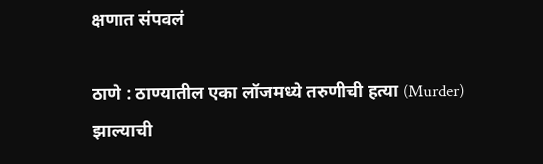क्षणात संपवलं

ठाणे : ठाण्यातील एका लॉजमध्ये तरुणीची हत्या (Murder) झाल्याची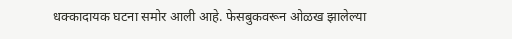धक्कादायक घटना समोर आली आहे. फेसबुकवरून ओळख झालेल्या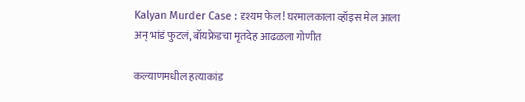Kalyan Murder Case : दृश्यम फेल! घरमालकाला व्हॉइस मेल आला अन् भांडं फुटलं, बॉयफ्रेडचा मृतदेह आढळला गोणीत

कल्याणमधील हत्याकांड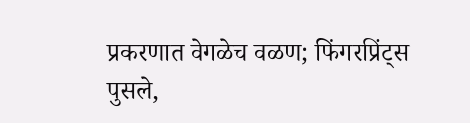प्रकरणात वेगळेच वळण; फिंगरप्रिंट्स पुसले,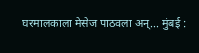घरमालकाला मेसेज पाठवला अन्... मुंबई :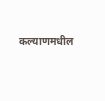कल्याणमधील